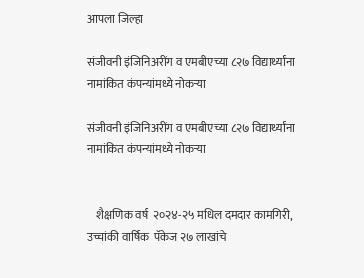आपला जिल्हा

संजीवनी इंजिनिअरींग व एमबीएच्या ८२७ विद्यार्थ्यांना नामांकित कंपन्यांमध्ये नोकऱ्या

संजीवनी इंजिनिअरींग व एमबीएच्या ८२७ विद्यार्थ्यांना नामांकित कंपन्यांमध्ये नोकऱ्या


    शैक्षणिक वर्ष  २०२४-२५ मधिल दमदार कामगिरी, उच्चांकी वार्षिक  पॅकेज २७ लाखांचे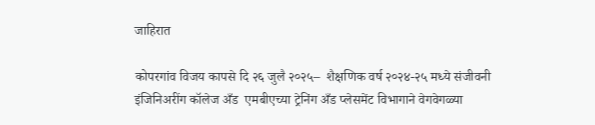जाहिरात

कोपरगांव विजय कापसे दि २६ जुलै २०२५–  शैक्षणिक वर्ष २०२४-२५ मध्ये संजीवनी इंजिनिअरींग कॉलेज अँड  एमबीएच्या ट्रेनिंग अँड प्लेसमेंट विभागाने वेगवेगळ्या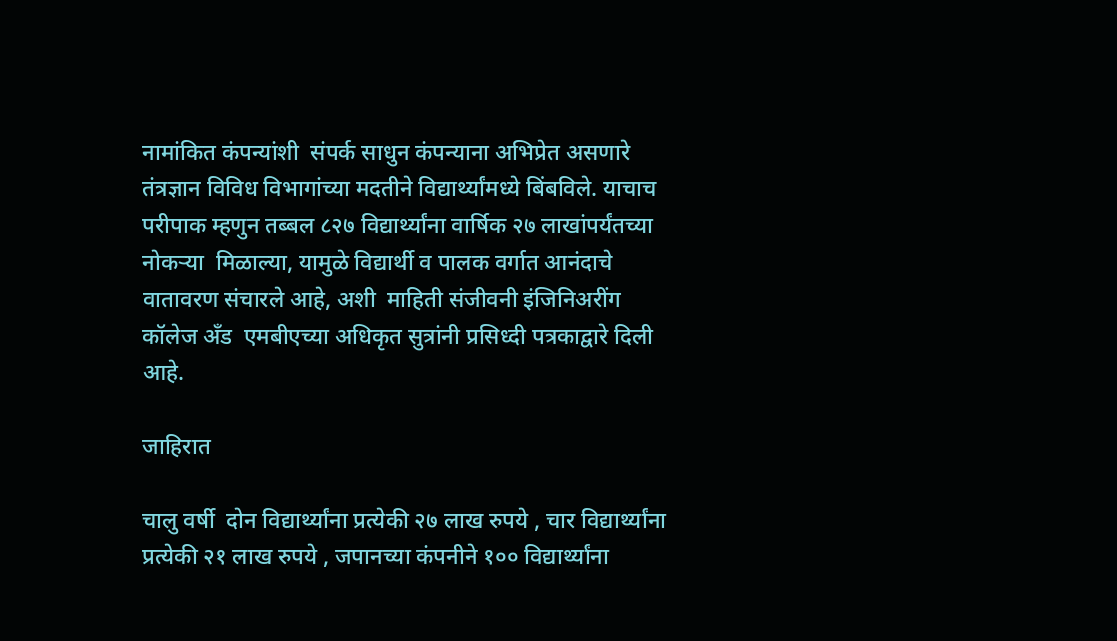नामांकित कंपन्यांशी  संपर्क साधुन कंपन्याना अभिप्रेत असणारे तंत्रज्ञान विविध विभागांच्या मदतीने विद्यार्थ्यांमध्ये बिंबविले. याचाच परीपाक म्हणुन तब्बल ८२७ विद्यार्थ्यांना वार्षिक २७ लाखांपर्यंतच्या नोकऱ्या  मिळाल्या, यामुळे विद्यार्थी व पालक वर्गात आनंदाचे वातावरण संचारले आहे, अशी  माहिती संजीवनी इंजिनिअरींग कॉलेज अँड  एमबीएच्या अधिकृत सुत्रांनी प्रसिध्दी पत्रकाद्वारे दिली आहे.

जाहिरात

चालु वर्षी  दोन विद्यार्थ्यांना प्रत्येकी २७ लाख रुपये , चार विद्यार्थ्यांना प्रत्येकी २१ लाख रुपये , जपानच्या कंपनीने १०० विद्यार्थ्यांना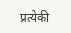प्रत्येकी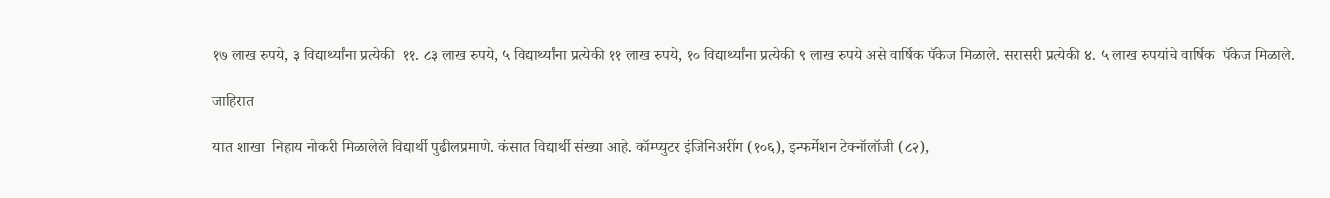१७ लाख रुपये, ३ विद्यार्थ्यांना प्रत्येकी  ११. ८३ लाख रुपये, ५ विद्यार्थ्यांना प्रत्येकी ११ लाख रुपये, १० विद्यार्थ्यांना प्रत्येकी ९ लाख रुपये असे वार्षिक पॅकेज मिळाले. सरासरी प्रत्येकी ४. ५ लाख रुपयांचे वार्षिक  पॅकेज मिळाले.

जाहिरात

यात शाखा  निहाय नोकरी मिळालेले विद्यार्थी पुढीलप्रमाणे. कंसात विद्यार्थी संख्या आहे. कॉम्प्युटर इंजिनिअरींग (१०६), इन्फर्मेशन टेक्नॉलॉजी (८२),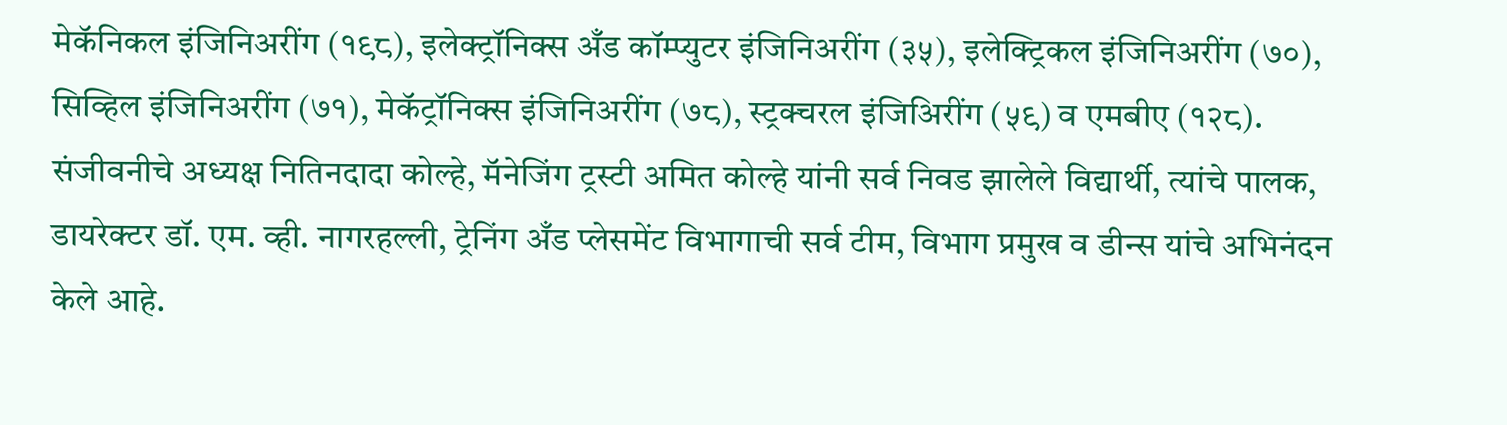मेकॅनिकल इंजिनिअरींग (१९८), इलेक्ट्रॉनिक्स अँड कॉम्प्युटर इंजिनिअरींग (३५), इलेक्ट्रिकल इंजिनिअरींग (७०), सिव्हिल इंजिनिअरींग (७१), मेकॅट्रॉनिक्स इंजिनिअरींग (७८), स्ट्रक्चरल इंजिअिरींग (५९) व एमबीए (१२८). संजीवनीचे अध्यक्ष नितिनदादा कोल्हे, मॅनेजिंग ट्रस्टी अमित कोल्हे यांनी सर्व निवड झालेले विद्यार्थी, त्यांचे पालक, डायरेक्टर डॉ. एम. व्ही. नागरहल्ली, ट्रेनिंग अँड प्लेसमेंट विभागाची सर्व टीम, विभाग प्रमुख व डीन्स यांचे अभिनंदन केले आहे.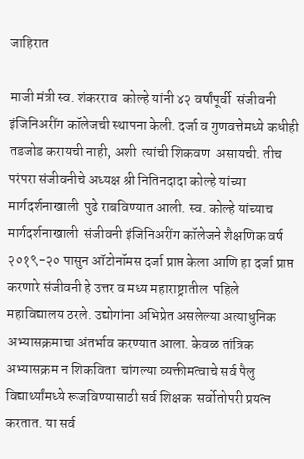जाहिरात

माजी मंत्री स्व. शंकरराव  कोल्हे यांनी ४२ वर्षांपूर्वी  संजीवनी इंजिनिअरींग कॉलेजची स्थापना केली. दर्जा व गुणवत्तेमध्ये कधीही तडजोड करायची नाही, अशी  त्यांची शिकवण  असायची. तीच परंपरा संजीवनीचे अध्यक्ष श्री नितिनदादा कोल्हे यांच्या मार्गदर्शनाखाली  पुढे राबविण्यात आली. स्व. कोल्हे यांच्याच मार्गदर्शनाखाली  संजीवनी इंजिनिअरींग कॉलेजने शैक्षणिक वर्ष २०१९-२० पासुन ऑटोनॉमस दर्जा प्राप्त केला आणि हा दर्जा प्राप्त करणारे संजीवनी हे उत्तर व मध्य महाराष्ट्रातील  पहिले महाविद्यालय ठरले. उद्योगांना अभिप्रेत असलेल्या अत्याधुनिक अभ्यासक्रमाचा अंतर्भाव करण्यात आला. केवळ तांत्रिक अभ्यासक्रम न शिकविता  चांगल्या व्यक्तीमत्वाचे सर्व पैलु विद्यार्थ्यांमध्ये रूजविण्यासाठी सर्व शिक्षक  सर्वोतोपरी प्रयत्न करतात. या सर्व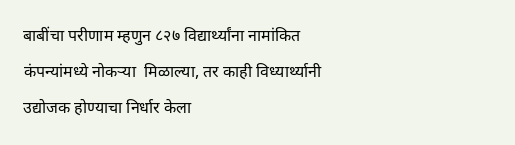बाबींचा परीणाम म्हणुन ८२७ विद्यार्थ्यांना नामांकित कंपन्यांमध्ये नोकऱ्या  मिळाल्या, तर काही विध्यार्थ्यानी उद्योजक होण्याचा निर्धार केला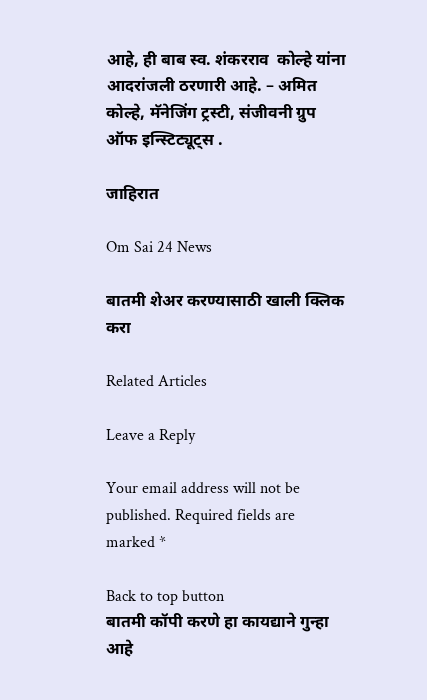आहे, ही बाब स्व. शंकरराव  कोल्हे यांना आदरांजली ठरणारी आहे. – अमित कोल्हे, मॅनेजिंग ट्रस्टी, संजीवनी ग्रुप ऑफ इन्स्टिट्यूट्स .

जाहिरात

Om Sai 24 News

बातमी शेअर करण्यासाठी खाली क्लिक करा

Related Articles

Leave a Reply

Your email address will not be published. Required fields are marked *

Back to top button
बातमी कॉपी करणे हा कायद्याने गुन्हा आहे